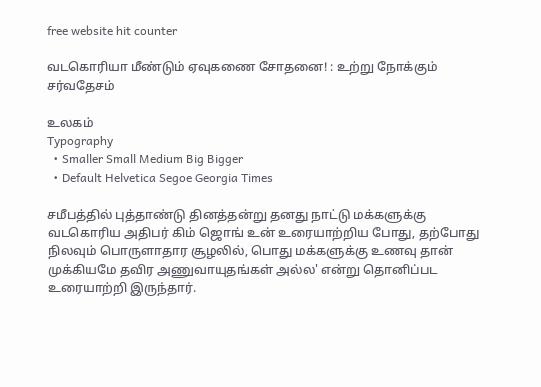free website hit counter

வடகொரியா மீண்டும் ஏவுகணை சோதனை! : உற்று நோக்கும் சர்வதேசம்

உலகம்
Typography
  • Smaller Small Medium Big Bigger
  • Default Helvetica Segoe Georgia Times

சமீபத்தில் புத்தாண்டு தினத்தன்று தனது நாட்டு மக்களுக்கு வடகொரிய அதிபர் கிம் ஜொங் உன் உரையாற்றிய போது, தற்போது நிலவும் பொருளாதார சூழலில், பொது மக்களுக்கு உணவு தான் முக்கியமே தவிர அணுவாயுதங்கள் அல்ல' என்று தொனிப்பட உரையாற்றி இருந்தார்.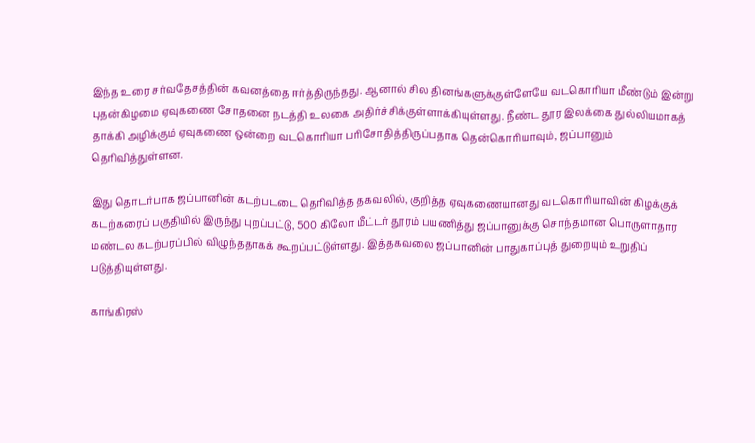இந்த உரை சர்வதேசத்தின் கவனத்தை ஈர்த்திருந்தது. ஆனால் சில தினங்களுக்குள்ளேயே வடகொரியா மீண்டும் இன்று புதன்கிழமை ஏவுகணை சோதனை நடத்தி உலகை அதிர்ச்சிக்குள்ளாக்கியுள்ளது. நீண்ட தூர இலக்கை துல்லியமாகத் தாக்கி அழிக்கும் ஏவுகணை ஒன்றை வடகொரியா பரிசோதித்திருப்பதாக தென்கொரியாவும், ஜப்பானும் தெரிவித்துள்ளன.

இது தொடர்பாக ஜப்பானின் கடற்படடை தெரிவித்த தகவலில், குறித்த ஏவுகணையானது வடகொரியாவின் கிழக்குக் கடற்கரைப் பகுதியில் இருந்து புறப்பட்டு, 500 கிலோ மீட்டர் தூரம் பயணித்து ஜப்பானுக்கு சொந்தமான பொருளாதார மண்டல கடற்பரப்பில் விழுந்ததாகக் கூறப்பட்டுள்ளது. இத்தகவலை ஜப்பானின் பாதுகாப்புத் துறையும் உறுதிப் படுத்தியுள்ளது.

காங்கிரஸ்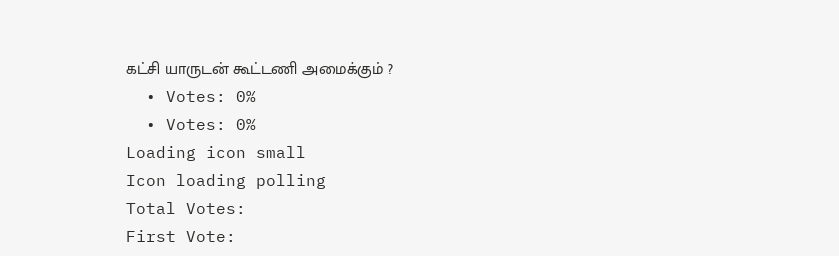கட்சி யாருடன் கூட்டணி அமைக்கும் ?
  • Votes: 0%
  • Votes: 0%
Loading icon small
Icon loading polling
Total Votes:
First Vote: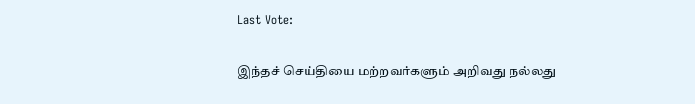Last Vote:

இந்தச் செய்தியை மற்றவர்களும் அறிவது நல்லது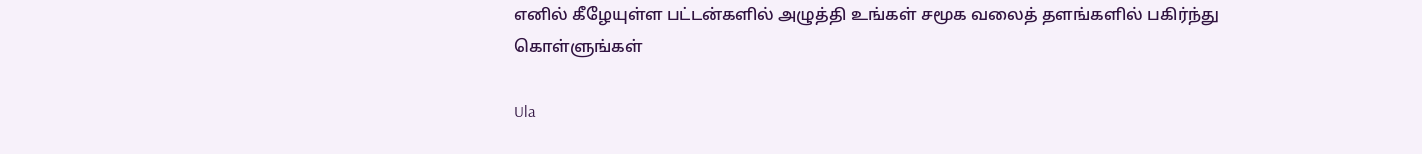எனில் கீழேயுள்ள பட்டன்களில் அழுத்தி உங்கள் சமூக வலைத் தளங்களில் பகிர்ந்து கொள்ளுங்கள்

Ula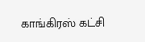காங்கிரஸ் கட்சி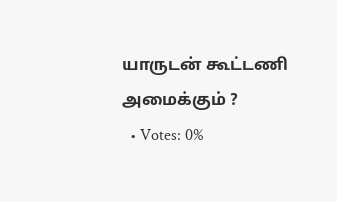யாருடன் கூட்டணி அமைக்கும் ?
  • Votes: 0%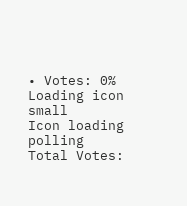• Votes: 0%
Loading icon small
Icon loading polling
Total Votes: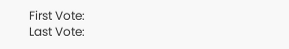First Vote:
Last Vote: